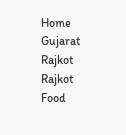Home Gujarat Rajkot Rajkot Food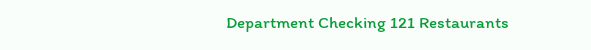Department Checking 121 Restaurants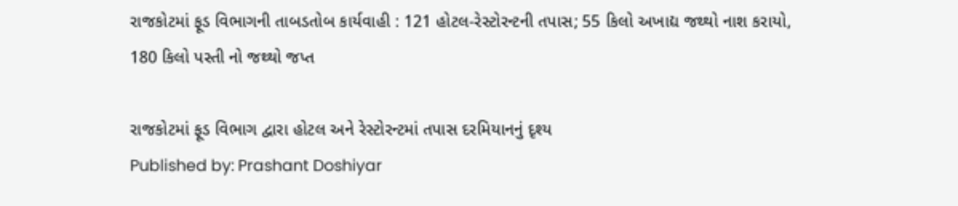રાજકોટમાં ફૂડ વિભાગની તાબડતોબ કાર્યવાહી : 121 હોટલ-રેસ્ટોરન્ટની તપાસ; 55 કિલો અખાદ્ય જથ્થો નાશ કરાયો, 180 કિલો પસ્તી નો જથ્થો જપ્ત

રાજકોટમાં ફૂડ વિભાગ દ્વારા હોટલ અને રેસ્ટોરન્ટમાં તપાસ દરમિયાનનું દૃશ્ય
Published by: Prashant Doshiyar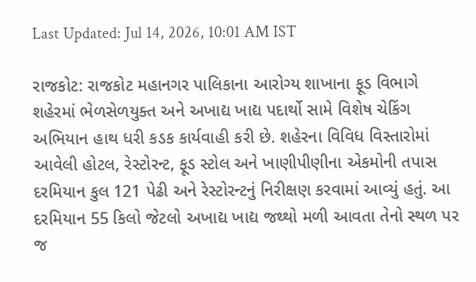Last Updated: Jul 14, 2026, 10:01 AM IST

રાજકોટ: રાજકોટ મહાનગર પાલિકાના આરોગ્ય શાખાના ફૂડ વિભાગે શહેરમાં ભેળસેળયુક્ત અને અખાદ્ય ખાદ્ય પદાર્થો સામે વિશેષ ચેકિંગ અભિયાન હાથ ધરી કડક કાર્યવાહી કરી છે. શહેરના વિવિધ વિસ્તારોમાં આવેલી હોટલ, રેસ્ટોરન્ટ, ફૂડ સ્ટોલ અને ખાણીપીણીના એકમોની તપાસ દરમિયાન કુલ 121 પેઢી અને રેસ્ટોરન્ટનું નિરીક્ષણ કરવામાં આવ્યું હતું. આ દરમિયાન 55 કિલો જેટલો અખાદ્ય ખાદ્ય જથ્થો મળી આવતા તેનો સ્થળ પર જ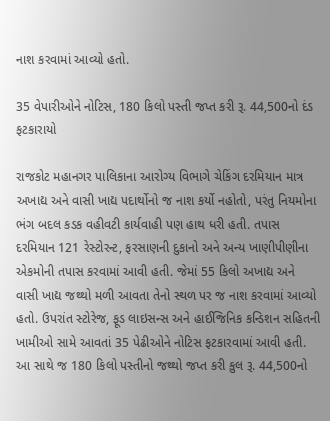નાશ કરવામાં આવ્યો હતો.

35 વેપારીઓને નોટિસ, 180 કિલો પસ્તી જપ્ત કરી રૂ. 44,500નો દંડ ફટકારાયો

રાજકોટ મહાનગર પાલિકાના આરોગ્ય વિભાગે ચેકિંગ દરમિયાન માત્ર અખાદ્ય અને વાસી ખાદ્ય પદાર્થોનો જ નાશ કર્યો નહોતો, પરંતુ નિયમોના ભંગ બદલ કડક વહીવટી કાર્યવાહી પણ હાથ ધરી હતી. તપાસ દરમિયાન 121 રેસ્ટોરન્ટ, ફરસાણની દુકાનો અને અન્ય ખાણીપીણીના એકમોની તપાસ કરવામાં આવી હતી. જેમાં 55 કિલો અખાદ્ય અને વાસી ખાદ્ય જથ્થો મળી આવતા તેનો સ્થળ પર જ નાશ કરવામાં આવ્યો હતો. ઉપરાંત સ્ટોરેજ, ફૂડ લાઇસન્સ અને હાઈજિનિક કન્ડિશન સહિતની ખામીઓ સામે આવતાં 35 પેઢીઓને નોટિસ ફટકારવામાં આવી હતી. આ સાથે જ 180 કિલો પસ્તીનો જથ્થો જપ્ત કરી કુલ રૂ. 44,500નો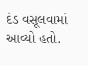દંડ વસૂલવામાં આવ્યો હતો.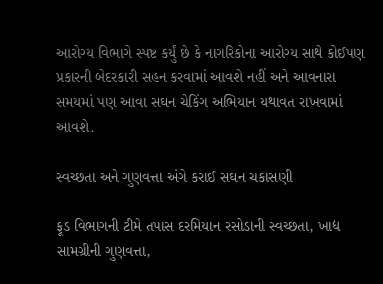આરોગ્ય વિભાગે સ્પષ્ટ કર્યું છે કે નાગરિકોના આરોગ્ય સાથે કોઈપણ પ્રકારની બેદરકારી સહન કરવામાં આવશે નહીં અને આવનારા સમયમાં પણ આવા સઘન ચેકિંગ અભિયાન યથાવત રાખવામાં આવશે.

સ્વચ્છતા અને ગુણવત્તા અંગે કરાઈ સઘન ચકાસણી

ફૂડ વિભાગની ટીમે તપાસ દરમિયાન રસોડાની સ્વચ્છતા, ખાદ્ય સામગ્રીની ગુણવત્તા,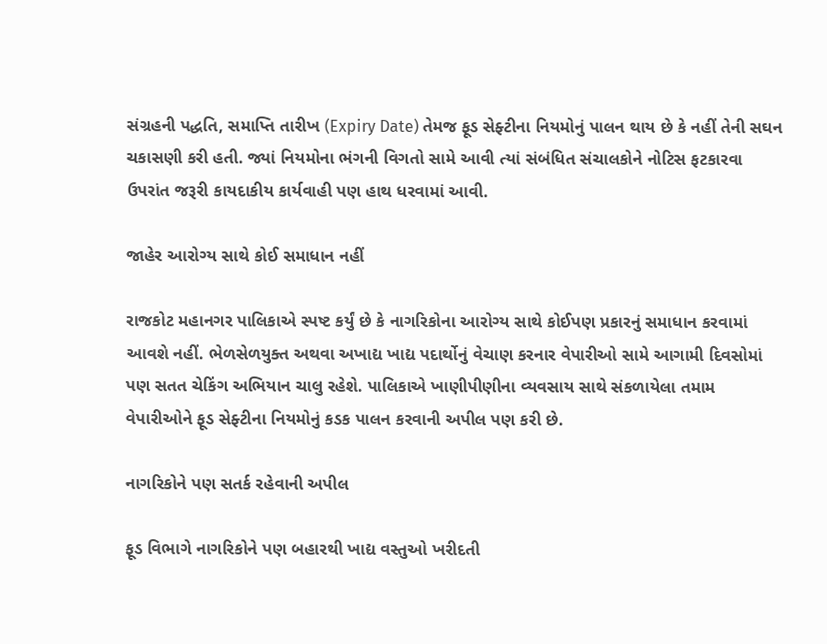સંગ્રહની પદ્ધતિ, સમાપ્તિ તારીખ (Expiry Date) તેમજ ફૂડ સેફ્ટીના નિયમોનું પાલન થાય છે કે નહીં તેની સઘન ચકાસણી કરી હતી. જ્યાં નિયમોના ભંગની વિગતો સામે આવી ત્યાં સંબંધિત સંચાલકોને નોટિસ ફટકારવા ઉપરાંત જરૂરી કાયદાકીય કાર્યવાહી પણ હાથ ધરવામાં આવી.

જાહેર આરોગ્ય સાથે કોઈ સમાધાન નહીં

રાજકોટ મહાનગર પાલિકાએ સ્પષ્ટ કર્યું છે કે નાગરિકોના આરોગ્ય સાથે કોઈપણ પ્રકારનું સમાધાન કરવામાં આવશે નહીં. ભેળસેળયુક્ત અથવા અખાદ્ય ખાદ્ય પદાર્થોનું વેચાણ કરનાર વેપારીઓ સામે આગામી દિવસોમાં પણ સતત ચેકિંગ અભિયાન ચાલુ રહેશે. પાલિકાએ ખાણીપીણીના વ્યવસાય સાથે સંકળાયેલા તમામ વેપારીઓને ફૂડ સેફ્ટીના નિયમોનું કડક પાલન કરવાની અપીલ પણ કરી છે.

નાગરિકોને પણ સતર્ક રહેવાની અપીલ

ફૂડ વિભાગે નાગરિકોને પણ બહારથી ખાદ્ય વસ્તુઓ ખરીદતી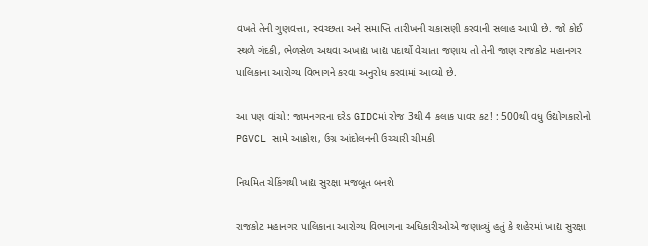વખતે તેની ગુણવત્તા, સ્વચ્છતા અને સમાપ્તિ તારીખની ચકાસણી કરવાની સલાહ આપી છે. જો કોઈ સ્થળે ગંદકી, ભેળસેળ અથવા અખાદ્ય ખાદ્ય પદાર્થો વેચાતા જણાય તો તેની જાણ રાજકોટ મહાનગર પાલિકાના આરોગ્ય વિભાગને કરવા અનુરોધ કરવામાં આવ્યો છે.

આ પણ વાંચો: જામનગરના દરેડ GIDCમાં રોજ 3થી 4 કલાક પાવર કટ! : 500થી વધુ ઉદ્યોગકારોનો PGVCL સામે આક્રોશ, ઉગ્ર આંદોલનની ઉચ્ચારી ચીમકી

નિયમિત ચેકિંગથી ખાદ્ય સુરક્ષા મજબૂત બનશે

રાજકોટ મહાનગર પાલિકાના આરોગ્ય વિભાગના અધિકારીઓએ જણાવ્યું હતું કે શહેરમાં ખાદ્ય સુરક્ષા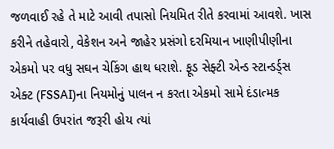જળવાઈ રહે તે માટે આવી તપાસો નિયમિત રીતે કરવામાં આવશે. ખાસ કરીને તહેવારો, વેકેશન અને જાહેર પ્રસંગો દરમિયાન ખાણીપીણીના એકમો પર વધુ સઘન ચેકિંગ હાથ ધરાશે. ફૂડ સેફ્ટી એન્ડ સ્ટાન્ડર્ડ્સ એક્ટ (FSSAI)ના નિયમોનું પાલન ન કરતા એકમો સામે દંડાત્મક કાર્યવાહી ઉપરાંત જરૂરી હોય ત્યાં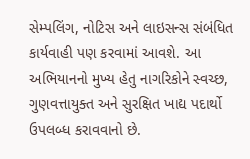સેમ્પલિંગ, નોટિસ અને લાઇસન્સ સંબંધિત કાર્યવાહી પણ કરવામાં આવશે. આ અભિયાનનો મુખ્ય હેતુ નાગરિકોને સ્વચ્છ, ગુણવત્તાયુક્ત અને સુરક્ષિત ખાદ્ય પદાર્થો ઉપલબ્ધ કરાવવાનો છે.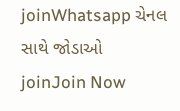joinWhatsapp ચેનલ સાથે જોડાઓ
joinJoin Now